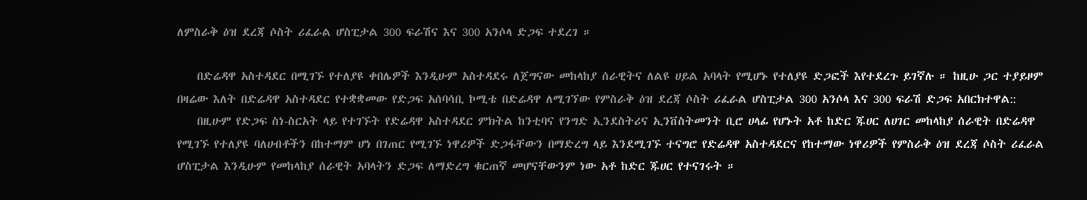ለምስራቅ ዕዝ ደረጃ ሶስት ሪፈራል ሆስፒታል 300 ፍራሽና እና 300 አንሶላ ድጋፍ ተደረገ ።

    በድሬዳዋ አስተዳደር በሚገኙ የተለያዩ ቀበሌዎች እንዲሁም አስተዳደሩ ለጀግናው መከላከያ ሰራዊትና ለልዩ ሀይል አባላት የሚሆኑ የተለያዩ ድጋፎች እየተደረጉ ይገኛሉ ። ከዚሁ ጋር ተያይዞም በዛሬው እለት በድሬዳዋ አስተዳደር የተቋቋመው የድጋፍ አሰባሳቢ ኮሚቴ በድሬዳዋ ለሚገኘው የምስራቅ ዕዝ ደረጃ ሶስት ሪፈራል ሆስፒታል 300 አንሶላ እና 300 ፍራሽ ድጋፍ አበርክተዋል::
    በዚሁም የድጋፍ ስነ-ስርአት ላይ የተገኙት የድሬዳዋ አስተዳደር ምክትል ከንቲባና የንግድ ኢንደስትሪና ኢንቨስትመንት ቢሮ ሀላፊ የሆኑት አቶ ከድር ጁሀር ለሀገር መከላከያ ሰራዊት በድሬዳዋ የሚገኙ የተለያዩ ባለሀብቶችን በከተማም ሆነ በገጠር የሚገኙ ነዋሪዎች ድጋፋቸውን በማድረግ ላይ እንደሚገኙ ተናግሮ የድሬዳዋ አስተዳደርና የከተማው ነዋሪዎች የምስራቅ ዕዝ ደረጃ ሶስት ሪፈራል ሆስፒታል እንዲሁም የመከላከያ ሰራዊት አባላትን ድጋፍ ለማድረግ ቁርጠኛ መሆናቸውንም ነው አቶ ከድር ጁሀር የተናገሩት ።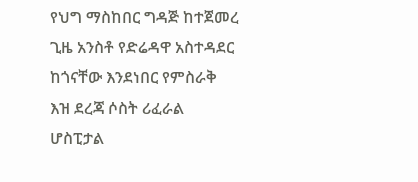የህግ ማስከበር ግዳጅ ከተጀመረ ጊዜ አንስቶ የድሬዳዋ አስተዳደር ከጎናቸው እንደነበር የምስራቅ እዝ ደረጃ ሶስት ሪፈራል ሆስፒታል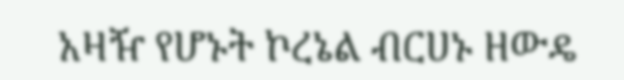አዛዥ የሆኑት ኮረኔል ብርሀኑ ዘውዴ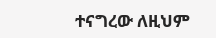ተናግረው ለዚህም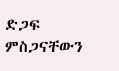ድጋፍ ምስጋናቸውን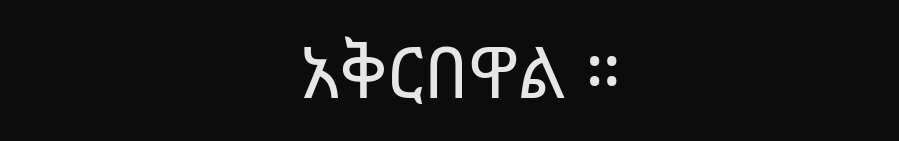አቅርበዋል ።